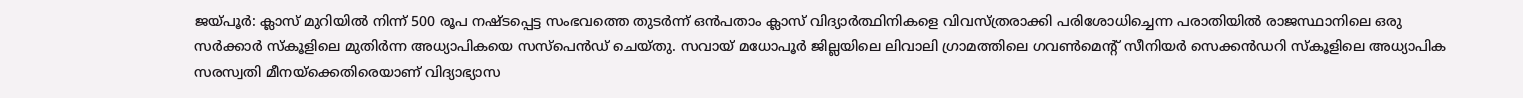ജയ്പൂർ: ക്ലാസ് മുറിയിൽ നിന്ന് 500 രൂപ നഷ്ടപ്പെട്ട സംഭവത്തെ തുടർന്ന് ഒൻപതാം ക്ലാസ് വിദ്യാർത്ഥിനികളെ വിവസ്ത്രരാക്കി പരിശോധിച്ചെന്ന പരാതിയിൽ രാജസ്ഥാനിലെ ഒരു സർക്കാർ സ്കൂളിലെ മുതിർന്ന അധ്യാപികയെ സസ്പെൻഡ് ചെയ്തു. സവായ് മധോപൂർ ജില്ലയിലെ ലിവാലി ഗ്രാമത്തിലെ ഗവൺമെന്റ് സീനിയർ സെക്കൻഡറി സ്കൂളിലെ അധ്യാപിക സരസ്വതി മീനയ്ക്കെതിരെയാണ് വിദ്യാഭ്യാസ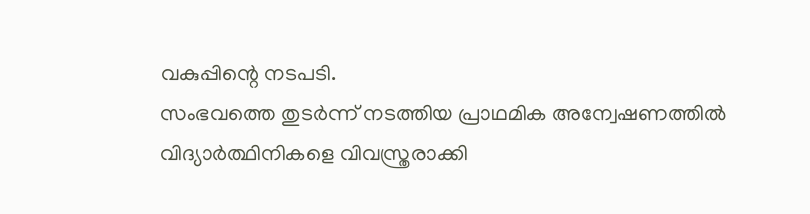വകുപ്പിന്റെ നടപടി.
സംഭവത്തെ തുടർന്ന് നടത്തിയ പ്രാഥമിക അന്വേഷണത്തിൽ വിദ്യാർത്ഥിനികളെ വിവസ്ത്രരാക്കി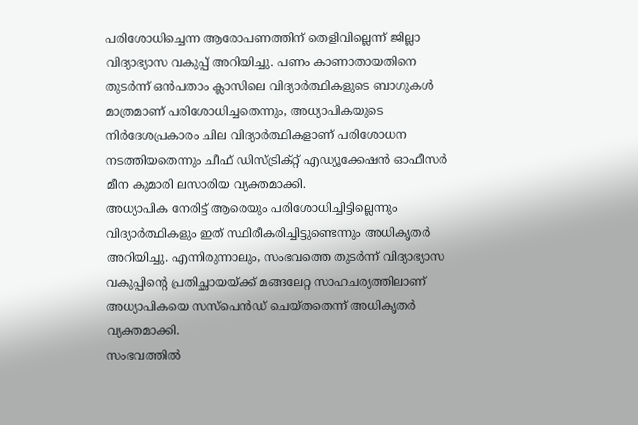പരിശോധിച്ചെന്ന ആരോപണത്തിന് തെളിവില്ലെന്ന് ജില്ലാ വിദ്യാഭ്യാസ വകുപ്പ് അറിയിച്ചു. പണം കാണാതായതിനെ തുടർന്ന് ഒൻപതാം ക്ലാസിലെ വിദ്യാർത്ഥികളുടെ ബാഗുകൾ മാത്രമാണ് പരിശോധിച്ചതെന്നും, അധ്യാപികയുടെ നിർദേശപ്രകാരം ചില വിദ്യാർത്ഥികളാണ് പരിശോധന നടത്തിയതെന്നും ചീഫ് ഡിസ്ട്രിക്റ്റ് എഡ്യൂക്കേഷൻ ഓഫീസർ മീന കുമാരി ലസാരിയ വ്യക്തമാക്കി.
അധ്യാപിക നേരിട്ട് ആരെയും പരിശോധിച്ചിട്ടില്ലെന്നും വിദ്യാർത്ഥികളും ഇത് സ്ഥിരീകരിച്ചിട്ടുണ്ടെന്നും അധികൃതർ അറിയിച്ചു. എന്നിരുന്നാലും, സംഭവത്തെ തുടർന്ന് വിദ്യാഭ്യാസ വകുപ്പിന്റെ പ്രതിച്ഛായയ്ക്ക് മങ്ങലേറ്റ സാഹചര്യത്തിലാണ് അധ്യാപികയെ സസ്പെൻഡ് ചെയ്തതെന്ന് അധികൃതർ വ്യക്തമാക്കി.
സംഭവത്തിൽ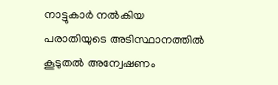നാട്ടുകാർ നൽകിയ പരാതിയുടെ അടിസ്ഥാനത്തിൽ കൂടുതൽ അന്വേഷണം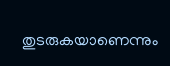തുടരുകയാണെന്നും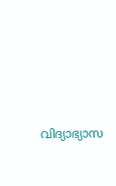വിദ്യാഭ്യാസ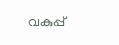വകുപ്പ്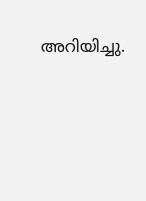അറിയിച്ചു.